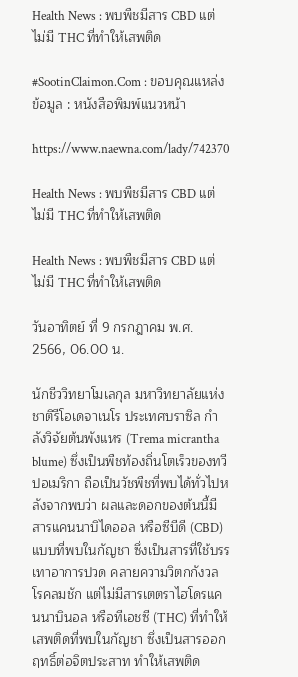Health News : พบพืชมีสาร CBD แต่ไม่มี THC ที่ทำให้เสพติด

#SootinClaimon.Com : ขอบคุณแหล่งข้อมูล : หนังสือพิมพ์แนวหน้า

https://www.naewna.com/lady/742370

Health News : พบพืชมีสาร CBD แต่ไม่มี THC ที่ทำให้เสพติด

Health News : พบพืชมีสาร CBD แต่ไม่มี THC ที่ทำให้เสพติด

วันอาทิตย์ ที่ 9 กรกฎาคม พ.ศ. 2566, 06.00 น.

นักชีววิทยาโมเลกุล มหาวิทยาลัยแห่งชาติรีโอเดจาเนโร ประเทศบราซิล กำลังวิจัยต้นพังแหร (Trema micrantha blume) ซึ่งเป็นพืชท้องถิ่นโตเร็วของทวีปอเมริกา ถือเป็นวัชพืชที่พบได้ทั่วไปหลังจากพบว่า ผลและดอกของต้นนี้มีสารแคนนาบิไดออล หรือซีบีดี (CBD) แบบที่พบในกัญชา ซึ่งเป็นสารที่ใช้บรรเทาอาการปวด คลายความวิตกกังวล โรคลมชัก แต่ไม่มีสารเตตราไฮโดรแคนนาบินอล หรือทีเอชซี (THC) ที่ทำให้เสพติดที่พบในกัญชา ซึ่งเป็นสารออกฤทธิ์ต่อจิตประสาท ทำให้เสพติด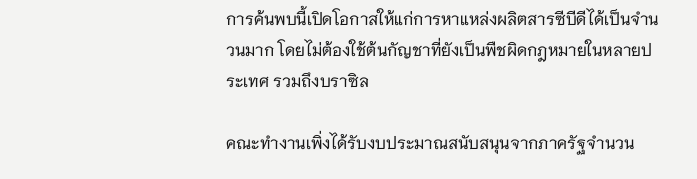การค้นพบนี้เปิดโอกาสให้แก่การหาแหล่งผลิตสารซีบีดีได้เป็นจำนวนมาก โดยไม่ต้องใช้ต้นกัญชาที่ยังเป็นพืชผิดกฎหมายในหลายประเทศ รวมถึงบราซิล

คณะทำงานเพิ่งได้รับงบประมาณสนับสนุนจากภาครัฐจำนวน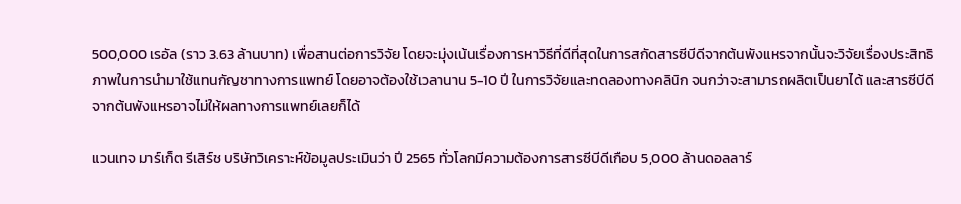500,000 เรอัล (ราว 3.63 ล้านบาท) เพื่อสานต่อการวิจัย โดยจะมุ่งเน้นเรื่องการหาวิธีที่ดีที่สุดในการสกัดสารซีบีดีจากต้นพังแหรจากนั้นจะวิจัยเรื่องประสิทธิภาพในการนำมาใช้แทนกัญชาทางการแพทย์ โดยอาจต้องใช้เวลานาน 5-10 ปี ในการวิจัยและทดลองทางคลินิก จนกว่าจะสามารถผลิตเป็นยาได้ และสารซีบีดีจากต้นพังแหรอาจไม่ให้ผลทางการแพทย์เลยก็ได้

แวนเทจ มาร์เก็ต รีเสิร์ช บริษัทวิเคราะห์ข้อมูลประเมินว่า ปี 2565 ทั่วโลกมีความต้องการสารซีบีดีเกือบ 5,000 ล้านดอลลาร์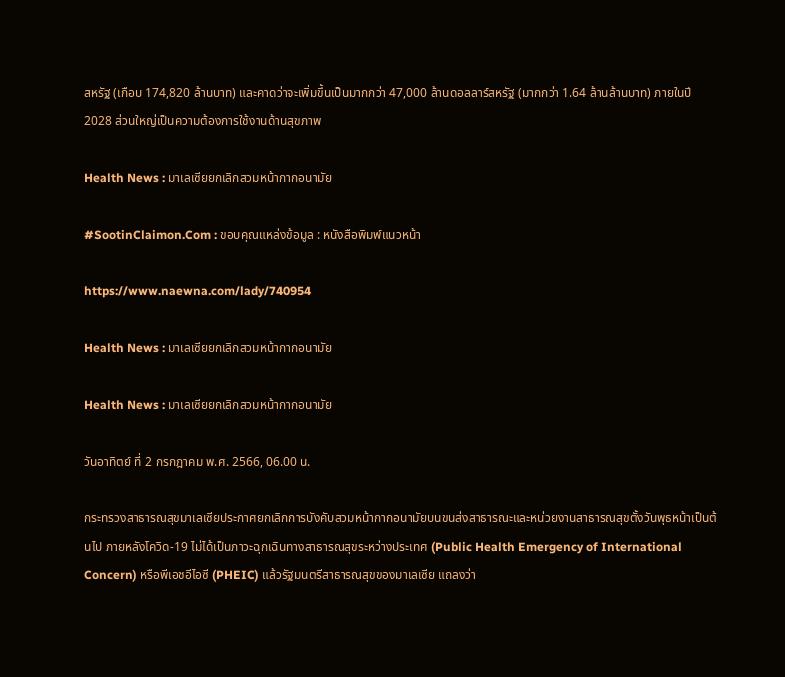สหรัฐ (เกือบ 174,820 ล้านบาท) และคาดว่าจะเพิ่มขึ้นเป็นมากกว่า 47,000 ล้านดอลลาร์สหรัฐ (มากกว่า 1.64 ล้านล้านบาท) ภายในปี 2028 ส่วนใหญ่เป็นความต้องการใช้งานด้านสุขภาพ

Health News : มาเลเซียยกเลิกสวมหน้ากากอนามัย

#SootinClaimon.Com : ขอบคุณแหล่งข้อมูล : หนังสือพิมพ์แนวหน้า

https://www.naewna.com/lady/740954

Health News : มาเลเซียยกเลิกสวมหน้ากากอนามัย

Health News : มาเลเซียยกเลิกสวมหน้ากากอนามัย

วันอาทิตย์ ที่ 2 กรกฎาคม พ.ศ. 2566, 06.00 น.

กระทรวงสาธารณสุขมาเลเซียประกาศยกเลิกการบังคับสวมหน้ากากอนามัยบนขนส่งสาธารณะและหน่วยงานสาธารณสุขตั้งวันพุธหน้าเป็นต้นไป ภายหลังโควิด-19 ไม่ได้เป็นภาวะฉุกเฉินทางสาธารณสุขระหว่างประเทศ (Public Health Emergency of International Concern) หรือพีเอชอีไอซี (PHEIC) แล้วรัฐมนตรีสาธารณสุขของมาเลเซีย แถลงว่า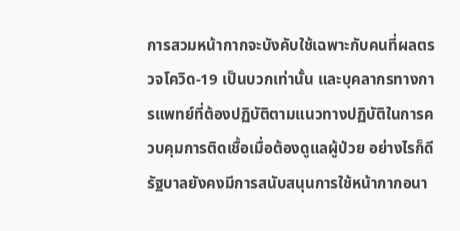การสวมหน้ากากจะบังคับใช้เฉพาะกับคนที่ผลตรวจโควิด-19 เป็นบวกเท่านั้น และบุคลากรทางการแพทย์ที่ต้องปฏิบัติตามแนวทางปฏิบัติในการควบคุมการติดเชื้อเมื่อต้องดูแลผู้ป่วย อย่างไรก็ดี รัฐบาลยังคงมีการสนับสนุนการใช้หน้ากากอนา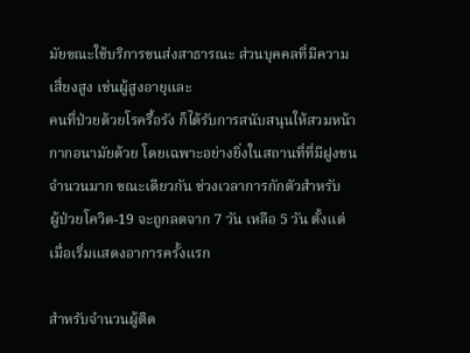มัยขณะใช้บริการขนส่งสาธารณะ ส่วนบุคคลที่มีความเสี่ยงสูง เช่นผู้สูงอายุและ
คนที่ป่วยด้วยโรครื้อรัง ก็ได้รับการสนับสนุนให้สวมหน้ากากอนามัยด้วย โดยเฉพาะอย่างยิ่งในสถานที่ที่มีฝูงชนจำนวนมาก ขณะเดียวกัน ช่วงเวลาการกักตัวสำหรับ
ผู้ป่วยโควิด-19 จะถูกลดจาก 7 วัน เหลือ 5 วัน ตั้งแต่เมื่อเริ่มแสดงอาการครั้งแรก

สำหรับจำนวนผู้ติด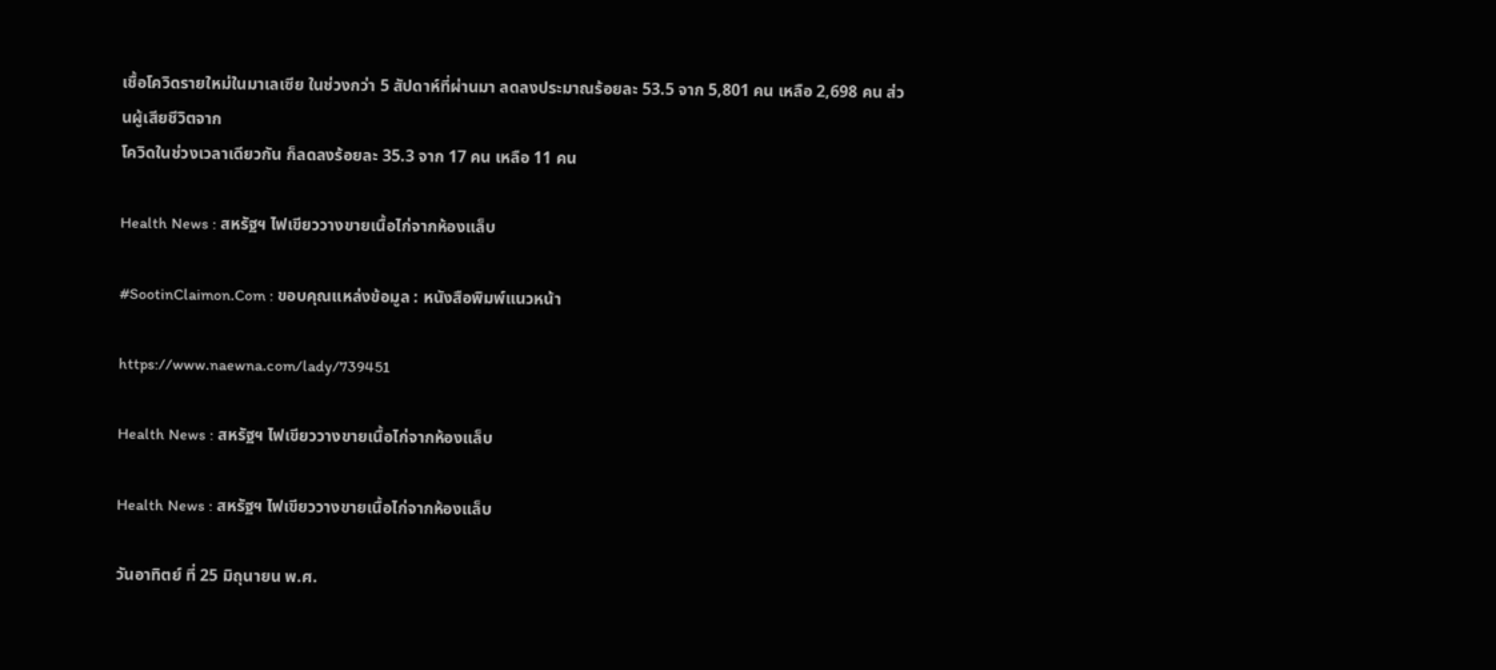เชื้อโควิดรายใหม่ในมาเลเซีย ในช่วงกว่า 5 สัปดาห์ที่ผ่านมา ลดลงประมาณร้อยละ 53.5 จาก 5,801 คน เหลือ 2,698 คน ส่วนผู้เสียชีวิตจาก
โควิดในช่วงเวลาเดียวกัน ก็ลดลงร้อยละ 35.3 จาก 17 คน เหลือ 11 คน

Health News : สหรัฐฯ ไฟเขียววางขายเนื้อไก่จากห้องแล็บ

#SootinClaimon.Com : ขอบคุณแหล่งข้อมูล : หนังสือพิมพ์แนวหน้า

https://www.naewna.com/lady/739451

Health News : สหรัฐฯ ไฟเขียววางขายเนื้อไก่จากห้องแล็บ

Health News : สหรัฐฯ ไฟเขียววางขายเนื้อไก่จากห้องแล็บ

วันอาทิตย์ ที่ 25 มิถุนายน พ.ศ.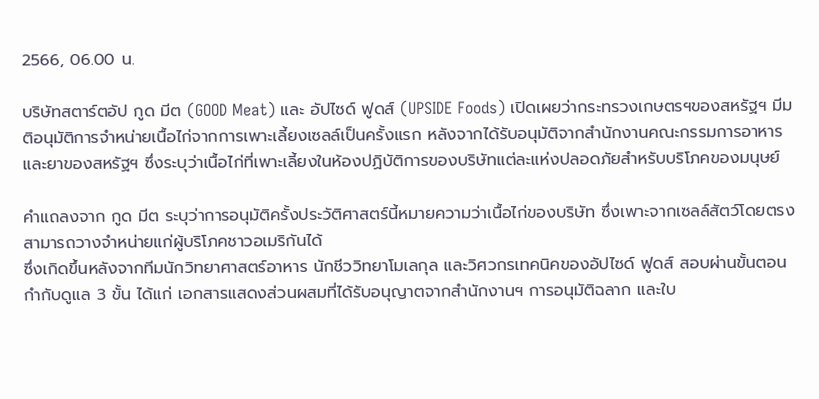2566, 06.00 น.

บริษัทสตาร์ตอัป กูด มีต (GOOD Meat) และ อัปไซด์ ฟูดส์ (UPSIDE Foods) เปิดเผยว่ากระทรวงเกษตรฯของสหรัฐฯ มีมติอนุมัติการจำหน่ายเนื้อไก่จากการเพาะเลี้ยงเซลล์เป็นครั้งแรก หลังจากได้รับอนุมัติจากสำนักงานคณะกรรมการอาหารและยาของสหรัฐฯ ซึ่งระบุว่าเนื้อไก่ที่เพาะเลี้ยงในห้องปฏิบัติการของบริษัทแต่ละแห่งปลอดภัยสำหรับบริโภคของมนุษย์

คำแถลงจาก กูด มีต ระบุว่าการอนุมัติครั้งประวัติศาสตร์นี้หมายความว่าเนื้อไก่ของบริษัท ซึ่งเพาะจากเซลล์สัตว์โดยตรง สามารถวางจำหน่ายแก่ผู้บริโภคชาวอเมริกันได้
ซึ่งเกิดขึ้นหลังจากทีมนักวิทยาศาสตร์อาหาร นักชีววิทยาโมเลกุล และวิศวกรเทคนิคของอัปไซด์ ฟูดส์ สอบผ่านขั้นตอนกำกับดูแล 3 ขั้น ได้แก่ เอกสารแสดงส่วนผสมที่ได้รับอนุญาตจากสำนักงานฯ การอนุมัติฉลาก และใบ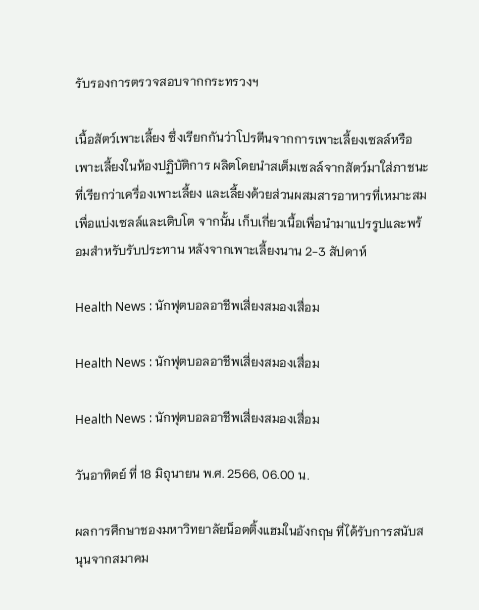รับรองการตรวจสอบจากกระทรวงฯ

เนื้อสัตว์เพาะเลี้ยง ซึ่งเรียกกันว่าโปรตีนจากการเพาะเลี้ยงเซลล์หรือเพาะเลี้ยงในห้องปฏิบัติการ ผลิตโดยนำสเต็มเซลล์จากสัตว์มาใส่ภาชนะที่เรียกว่าเครื่องเพาะเลี้ยง และเลี้ยงด้วยส่วนผสมสารอาหารที่เหมาะสมเพื่อแบ่งเซลล์และเติบโต จากนั้น เก็บเกี่ยวเนื้อเพื่อนำมาแปรรูปและพร้อมสำหรับรับประทาน หลังจากเพาะเลี้ยงนาน 2-3 สัปดาห์

Health News : นักฟุตบอลอาชีพเสี่ยงสมองเสื่อม

Health News : นักฟุตบอลอาชีพเสี่ยงสมองเสื่อม

Health News : นักฟุตบอลอาชีพเสี่ยงสมองเสื่อม

วันอาทิตย์ ที่ 18 มิถุนายน พ.ศ. 2566, 06.00 น.

ผลการศึกษาชองมหาวิทยาลัยน็อตติ้งแฮมในอังกฤษ ที่ได้รับการสนับสนุนจากสมาคม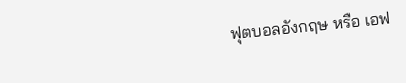ฟุตบอลอังกฤษ หรือ เอฟ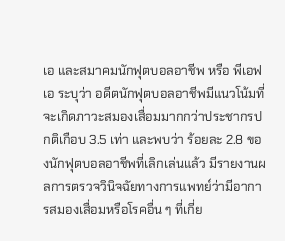เอ และสมาคมนักฟุตบอลอาชีพ หรือ พีเอฟเอ ระบุว่า อดีตนักฟุตบอลอาชีพมีแนวโน้มที่จะเกิดภาวะสมองเสื่อมมากกว่าประชากรปกติเกือบ 3.5 เท่า และพบว่า ร้อยละ 2.8 ของนักฟุตบอลอาชีพที่เลิกเล่นแล้ว มีรายงานผลการตรวจวินิจฉัยทางการแพทย์ว่ามีอาการสมองเสื่อมหรือโรคอื่น ๆ ที่เกี่ย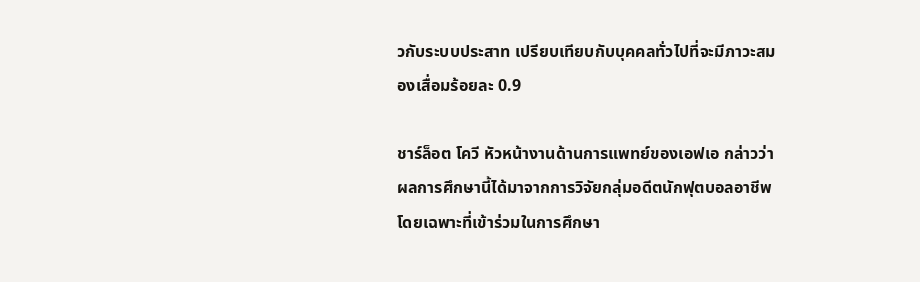วกับระบบประสาท เปรียบเทียบกับบุคคลทั่วไปที่จะมีภาวะสมองเสื่อมร้อยละ 0.9

ชาร์ล็อต โควี หัวหน้างานด้านการแพทย์ของเอฟเอ กล่าวว่า ผลการศึกษานี้ได้มาจากการวิจัยกลุ่มอดีตนักฟุตบอลอาชีพโดยเฉพาะที่เข้าร่วมในการศึกษา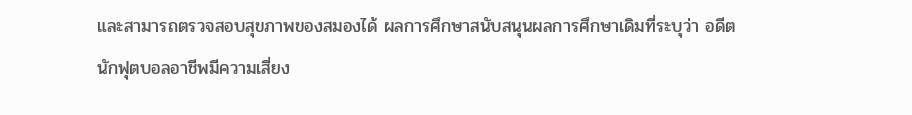และสามารถตรวจสอบสุขภาพของสมองได้ ผลการศึกษาสนับสนุนผลการศึกษาเดิมที่ระบุว่า อดีตนักฟุตบอลอาชีพมีความเสี่ยง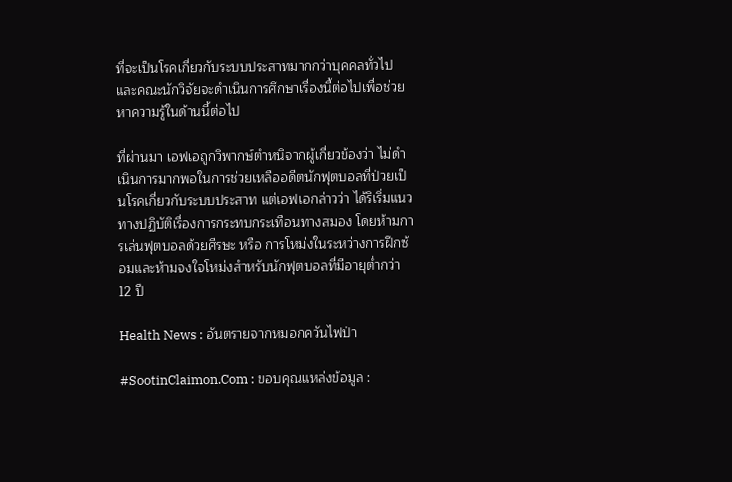ที่จะเป็นโรคเกี่ยวกับระบบประสาทมากกว่าบุคคลทั่วไป และคณะนักวิจัยจะดำเนินการศึกษาเรื่องนี้ต่อไปเพื่อช่วยหาความรู้ในด้านนี้ต่อไป

ที่ผ่านมา เอฟเอถูกวิพากษ์ตำหนิจากผู้เกี่ยวข้องว่า ไม่ดำเนินการมากพอในการช่วยเหลืออดีตนักฟุตบอลที่ป่วยเป็นโรคเกี่ยวกับระบบประสาท แต่เอฟเอกล่าวว่า ได้ริเริ่มแนวทางปฏิบัติเรื่องการกระทบกระเทือนทางสมอง โดยห้ามการเล่นฟุตบอลด้วยศีรษะ หรือ การโหม่งในระหว่างการฝึกซ้อมและห้ามจงใจโหม่งสำหรับนักฟุตบอลที่มีอายุต่ำกว่า 12 ปี

Health News : อันตรายจากหมอกควันไฟป่า

#SootinClaimon.Com : ขอบคุณแหล่งข้อมูล :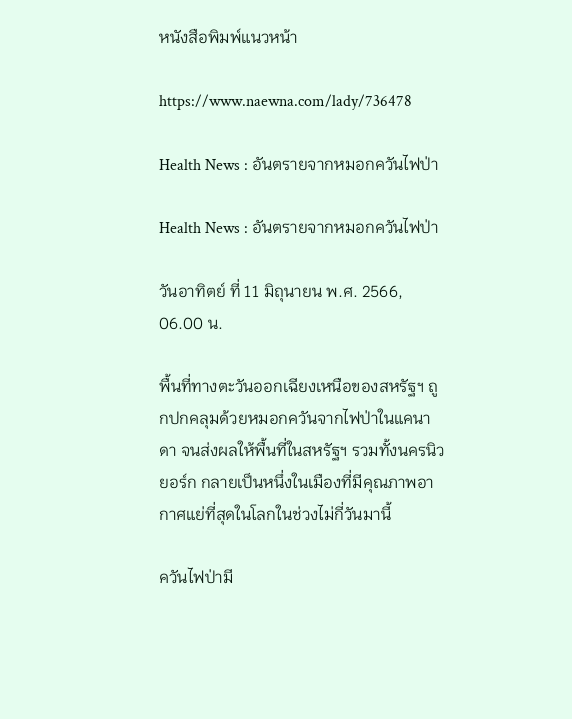หนังสือพิมพ์แนวหน้า

https://www.naewna.com/lady/736478

Health News : อันตรายจากหมอกควันไฟป่า

Health News : อันตรายจากหมอกควันไฟป่า

วันอาทิตย์ ที่ 11 มิถุนายน พ.ศ. 2566, 06.00 น.

พื้นที่ทางตะวันออกเฉียงเหนือของสหรัฐฯ ถูกปกคลุมด้วยหมอกควันจากไฟป่าในแคนาดา จนส่งผลให้พื้นที่ในสหรัฐฯ รวมทั้งนครนิวยอร์ก กลายเป็นหนึ่งในเมืองที่มีคุณภาพอากาศแย่ที่สุดในโลกในช่วงไม่กี่วันมานี้

ควันไฟป่ามี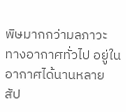พิษมากกว่ามลภาวะทางอากาศทั่วไป อยู่ในอากาศได้นานหลายสัป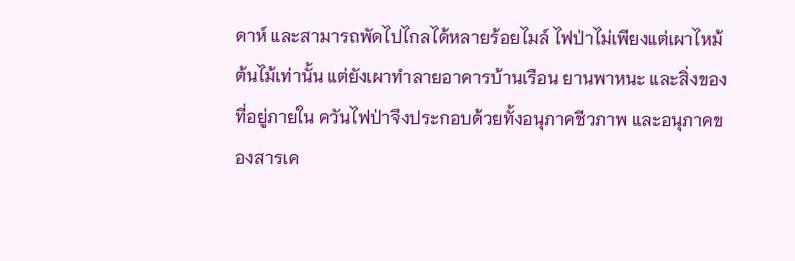ดาห์ และสามารถพัดไปไกลได้หลายร้อยไมล์ ไฟป่าไม่เพียงแต่เผาไหม้ต้นไม้เท่านั้น แต่ยังเผาทำลายอาคารบ้านเรือน ยานพาหนะ และสิ่งของที่อยู่ภายใน ควันไฟป่าจึงประกอบด้วยทั้งอนุภาคชีวภาพ และอนุภาคของสารเค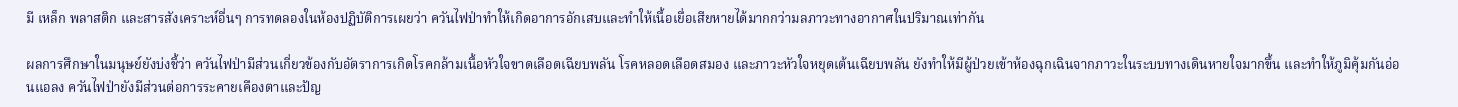มี เหล็ก พลาสติก และสารสังเคราะห์อื่นๆ การทดลองในห้องปฏิบัติการเผยว่า ควันไฟป่าทำให้เกิดอาการอักเสบและทำให้เนื้อเยื่อเสียหายได้มากกว่ามลภาวะทางอากาศในปริมาณเท่ากัน

ผลการศึกษาในมนุษย์ยังบ่งชี้ว่า ควันไฟป่ามีส่วนเกี่ยวข้องกับอัตราการเกิดโรคกล้ามเนื้อหัวใจขาดเลือดเฉียบพลัน โรคหลอดเลือดสมอง และภาวะหัวใจหยุดเต้นเฉียบพลัน ยังทำให้มีผู้ป่วยเข้าห้องฉุกเฉินจากภาวะในระบบทางเดินหายใจมากขึ้น และทำให้ภูมิคุ้มกันอ่อนแอลง ควันไฟป่ายังมีส่วนต่อการระคายเคืองตาและปัญ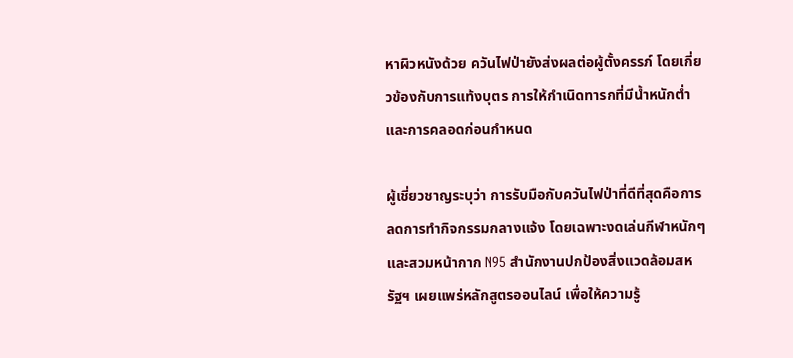หาผิวหนังด้วย ควันไฟป่ายังส่งผลต่อผู้ตั้งครรภ์ โดยเกี่ยวข้องกับการแท้งบุตร การให้กำเนิดทารกที่มีน้ำหนักต่ำ และการคลอดก่อนกำหนด

ผู้เชี่ยวชาญระบุว่า การรับมือกับควันไฟป่าที่ดีที่สุดคือการลดการทำกิจกรรมกลางแจ้ง โดยเฉพาะงดเล่นกีฬาหนักๆ และสวมหน้ากาก N95 สำนักงานปกป้องสิ่งแวดล้อมสหรัฐฯ เผยแพร่หลักสูตรออนไลน์ เพื่อให้ความรู้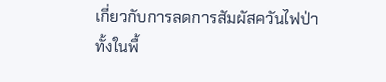เกี่ยวกับการลดการสัมผัสควันไฟป่าทั้งในพื้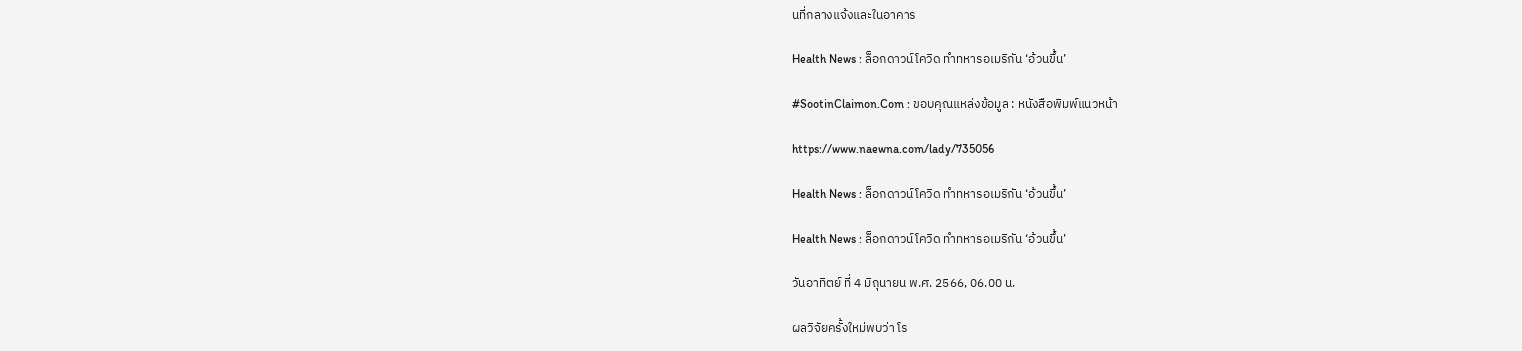นที่กลางแจ้งและในอาคาร

Health News : ล็อกดาวน์โควิด ทำทหารอเมริกัน ‘อ้วนขึ้น’

#SootinClaimon.Com : ขอบคุณแหล่งข้อมูล : หนังสือพิมพ์แนวหน้า

https://www.naewna.com/lady/735056

Health News : ล็อกดาวน์โควิด ทำทหารอเมริกัน ‘อ้วนขึ้น’

Health News : ล็อกดาวน์โควิด ทำทหารอเมริกัน ‘อ้วนขึ้น’

วันอาทิตย์ ที่ 4 มิถุนายน พ.ศ. 2566, 06.00 น.

ผลวิจัยครั้งใหม่พบว่า โร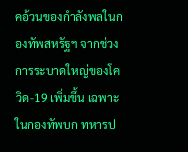คอ้วนของกำลังพลในกองทัพสหรัฐฯ จากช่วงการระบาดใหญ่ของโควิด-19 เพิ่มขึ้น เฉพาะในกองทัพบก ทหารป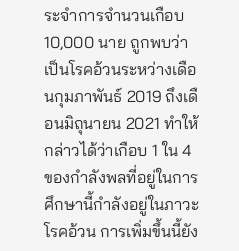ระจำการจำนวนเกือบ 10,000 นาย ถูกพบว่าเป็นโรคอ้วนระหว่างเดือนกุมภาพันธ์ 2019 ถึงเดือนมิถุนายน 2021 ทำให้กล่าวได้ว่าเกือบ 1 ใน 4 ของกำลังพลที่อยู่ในการศึกษานี้กำลังอยู่ในภาวะโรคอ้วน การเพิ่มขึ้นนี้ยัง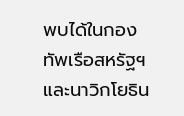พบได้ในกองทัพเรือสหรัฐฯ และนาวิกโยธิน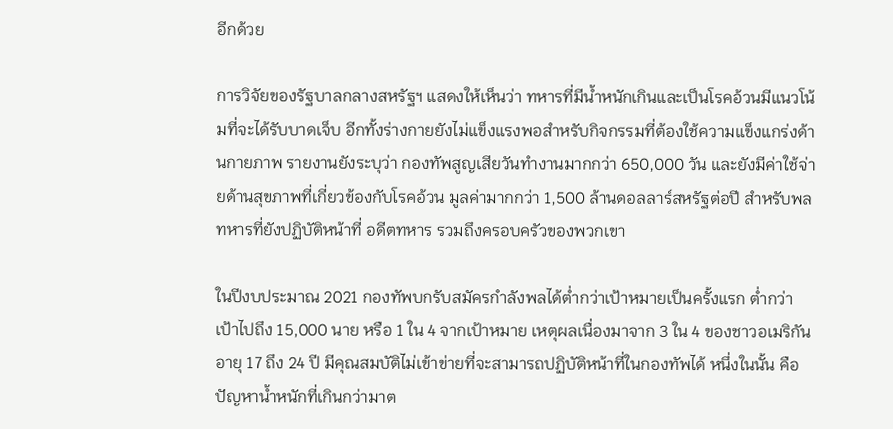อีกด้วย

การวิจัยของรัฐบาลกลางสหรัฐฯ แสดงให้เห็นว่า ทหารที่มีน้ำหนักเกินและเป็นโรคอ้วนมีแนวโน้มที่จะได้รับบาดเจ็บ อีกทั้งร่างกายยังไม่แข็งแรงพอสำหรับกิจกรรมที่ต้องใช้ความแข็งแกร่งด้านกายภาพ รายงานยังระบุว่า กองทัพสูญเสียวันทำงานมากกว่า 650,000 วัน และยังมีค่าใช้จ่ายด้านสุขภาพที่เกี่ยวข้องกับโรคอ้วน มูลค่ามากกว่า 1,500 ล้านดอลลาร์สหรัฐต่อปี สำหรับพลทหารที่ยังปฏิบัติหน้าที่ อดีตทหาร รวมถึงครอบครัวของพวกเขา

ในปีงบประมาณ 2021 กองทัพบกรับสมัครกำลังพลได้ต่ำกว่าเป้าหมายเป็นครั้งแรก ต่ำกว่าเป้าไปถึง 15,000 นาย หรือ 1 ใน 4 จากเป้าหมาย เหตุผลเนื่องมาจาก 3 ใน 4 ของชาวอเมริกันอายุ 17 ถึง 24 ปี มีคุณสมบัติไม่เข้าข่ายที่จะสามารถปฏิบัติหน้าที่ในกองทัพได้ หนึ่งในนั้น คือปัญหาน้ำหนักที่เกินกว่ามาต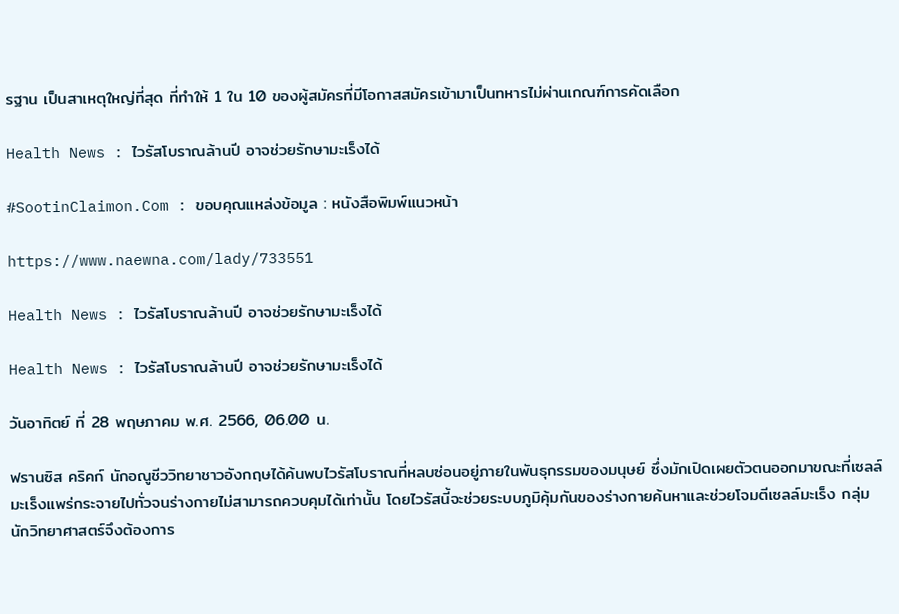รฐาน เป็นสาเหตุใหญ่ที่สุด ที่ทำให้ 1 ใน 10 ของผู้สมัครที่มีโอกาสสมัครเข้ามาเป็นทหารไม่ผ่านเกณฑ์การคัดเลือก

Health News : ไวรัสโบราณล้านปี อาจช่วยรักษามะเร็งได้

#SootinClaimon.Com : ขอบคุณแหล่งข้อมูล : หนังสือพิมพ์แนวหน้า

https://www.naewna.com/lady/733551

Health News : ไวรัสโบราณล้านปี อาจช่วยรักษามะเร็งได้

Health News : ไวรัสโบราณล้านปี อาจช่วยรักษามะเร็งได้

วันอาทิตย์ ที่ 28 พฤษภาคม พ.ศ. 2566, 06.00 น.

ฟรานซิส คริคก์ นักอณูชีววิทยาชาวอังกฤษได้ค้นพบไวรัสโบราณที่หลบซ่อนอยู่ภายในพันธุกรรมของมนุษย์ ซึ่งมักเปิดเผยตัวตนออกมาขณะที่เซลล์มะเร็งแพร่กระจายไปทั่วจนร่างกายไม่สามารถควบคุมได้เท่านั้น โดยไวรัสนี้จะช่วยระบบภูมิคุ้มกันของร่างกายค้นหาและช่วยโจมตีเซลล์มะเร็ง กลุ่มนักวิทยาศาสตร์จึงต้องการ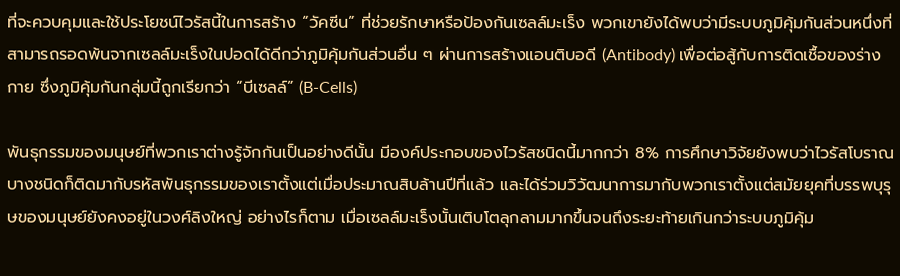ที่จะควบคุมและใช้ประโยชน์ไวรัสนี้ในการสร้าง “วัคซีน” ที่ช่วยรักษาหรือป้องกันเซลล์มะเร็ง พวกเขายังได้พบว่ามีระบบภูมิคุ้มกันส่วนหนึ่งที่สามารถรอดพ้นจากเซลล์มะเร็งในปอดได้ดีกว่าภูมิคุ้มกันส่วนอื่น ๆ ผ่านการสร้างแอนติบอดี (Antibody) เพื่อต่อสู้กับการติดเชื้อของร่างกาย ซึ่งภูมิคุ้มกันกลุ่มนี้ถูกเรียกว่า “บีเซลล์” (B-Cells)

พันธุกรรมของมนุษย์ที่พวกเราต่างรู้จักกันเป็นอย่างดีนั้น มีองค์ประกอบของไวรัสชนิดนี้มากกว่า 8% การศึกษาวิจัยยังพบว่าไวรัสโบราณบางชนิดก็ติดมากับรหัสพันธุกรรมของเราตั้งแต่เมื่อประมาณสิบล้านปีที่แล้ว และได้ร่วมวิวัฒนาการมากับพวกเราตั้งแต่สมัยยุคที่บรรพบุรุษของมนุษย์ยังคงอยู่ในวงศ์ลิงใหญ่ อย่างไรก็ตาม เมื่อเซลล์มะเร็งนั้นเติบโตลุกลามมากขึ้นจนถึงระยะท้ายเกินกว่าระบบภูมิคุ้ม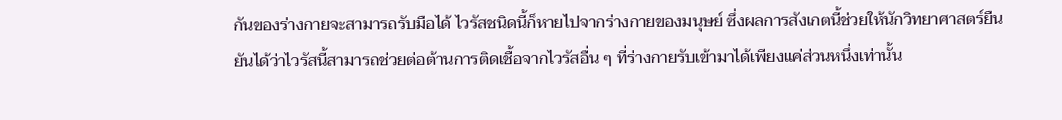กันของร่างกายจะสามารถรับมือได้ ไวรัสชนิดนี้ก็หายไปจากร่างกายของมนุษย์ ซึ่งผลการสังเกตนี้ช่วยให้นักวิทยาศาสตร์ยืนยันได้ว่าไวรัสนี้สามารถช่วยต่อต้านการติดเชื้อจากไวรัสอื่น ๆ ที่ร่างกายรับเข้ามาได้เพียงแค่ส่วนหนึ่งเท่านั้น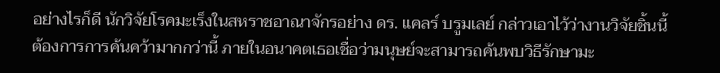อย่างไรก็ดี นักวิจัยโรคมะเร็งในสหราชอาณาจักรอย่าง ดร. แคลร์ บรูมเลย์ กล่าวเอาไว้ว่างานวิจัยชิ้นนี้ ต้องการการค้นคว้ามากกว่านี้ ภายในอนาคตเธอเชื่อว่ามนุษย์จะสามารถค้นพบวิธีรักษามะ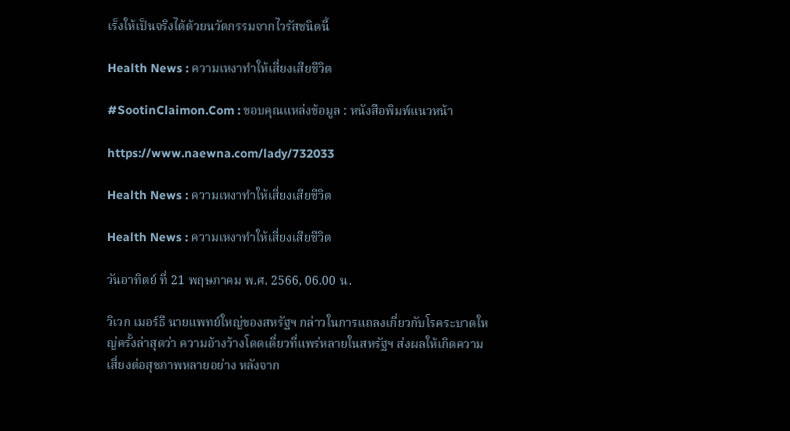เร็งให้เป็นจริงได้ด้วยนวัตกรรมจากไวรัสชนิดนี้

Health News : ความเหงาทำให้เสี่ยงเสียชีวิต

#SootinClaimon.Com : ขอบคุณแหล่งข้อมูล : หนังสือพิมพ์แนวหน้า

https://www.naewna.com/lady/732033

Health News : ความเหงาทำให้เสี่ยงเสียชีวิต

Health News : ความเหงาทำให้เสี่ยงเสียชีวิต

วันอาทิตย์ ที่ 21 พฤษภาคม พ.ศ. 2566, 06.00 น.

วิเวก เมอร์ธี นายแพทย์ใหญ่ของสหรัฐฯ กล่าวในการแถลงเกี่ยวกับโรคระบาดใหญ่ครั้งล่าสุดว่า ความอ้างว้างโดดเดี่ยวที่แพร่หลายในสหรัฐฯ ส่งผลให้เกิดความเสี่ยงต่อสุขภาพหลายอย่าง หลังจาก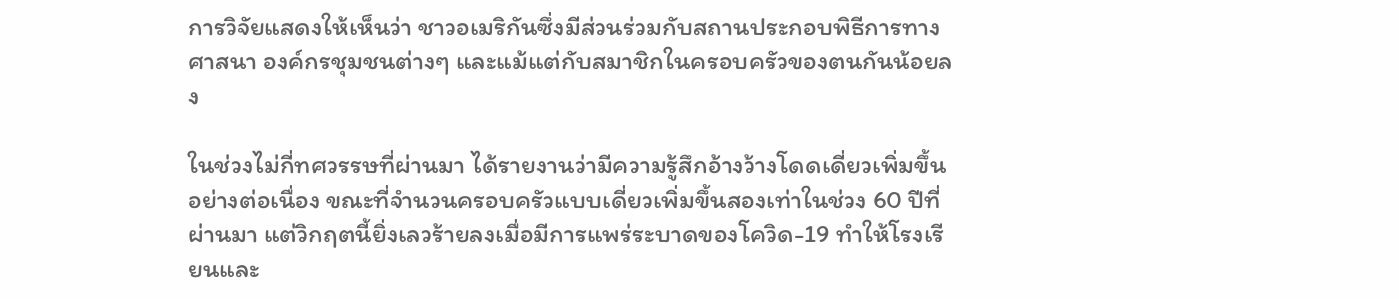การวิจัยแสดงให้เห็นว่า ชาวอเมริกันซึ่งมีส่วนร่วมกับสถานประกอบพิธีการทางศาสนา องค์กรชุมชนต่างๆ และแม้แต่กับสมาชิกในครอบครัวของตนกันน้อยลง

ในช่วงไม่กี่ทศวรรษที่ผ่านมา ได้รายงานว่ามีความรู้สึกอ้างว้างโดดเดี่ยวเพิ่มขึ้นอย่างต่อเนื่อง ขณะที่จำนวนครอบครัวแบบเดี่ยวเพิ่มขึ้นสองเท่าในช่วง 60 ปีที่ผ่านมา แต่วิกฤตนี้ยิ่งเลวร้ายลงเมื่อมีการแพร่ระบาดของโควิด-19 ทำให้โรงเรียนและ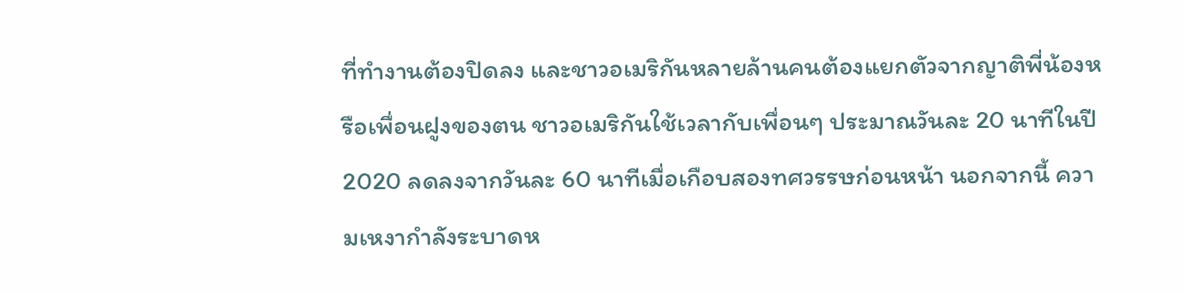ที่ทำงานต้องปิดลง และชาวอเมริกันหลายล้านคนต้องแยกตัวจากญาติพี่น้องหรือเพื่อนฝูงของตน ชาวอเมริกันใช้เวลากับเพื่อนๆ ประมาณวันละ 20 นาทีในปี 2020 ลดลงจากวันละ 60 นาทีเมื่อเกือบสองทศวรรษก่อนหน้า นอกจากนี้ ความเหงากำลังระบาดห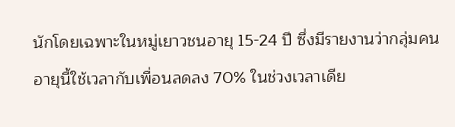นักโดยเฉพาะในหมู่เยาวชนอายุ 15-24 ปี ซึ่งมีรายงานว่ากลุ่มคนอายุนี้ใช้เวลากับเพื่อนลดลง 70% ในช่วงเวลาเดีย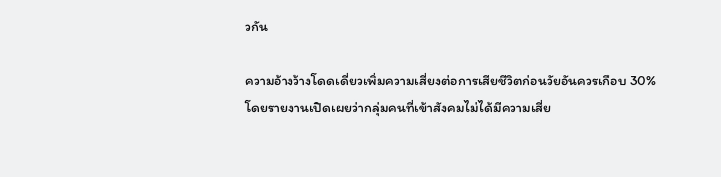วกัน

ความอ้างว้างโดดเดี่ยวเพิ่มความเสี่ยงต่อการเสียชีวิตก่อนวัยอันควรเกือบ 30% โดยรายงานเปิดเผยว่ากลุ่มคนที่เข้าสังคมไม่ได้มีความเสี่ย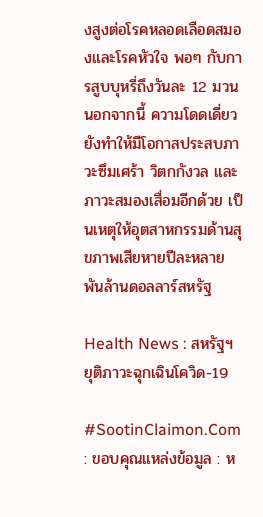งสูงต่อโรคหลอดเลือดสมองและโรคหัวใจ พอๆ กับการสูบบุหรี่ถึงวันละ 12 มวน นอกจากนี้ ความโดดเดี่ยวยังทำให้มีโอกาสประสบภาวะซึมเศร้า วิตกกังวล และภาวะสมองเสื่อมอีกด้วย เป็นเหตุให้อุตสาหกรรมด้านสุขภาพเสียหายปีละหลายพันล้านดอลลาร์สหรัฐ

Health News : สหรัฐฯ ยุติภาวะฉุกเฉินโควิด-19

#SootinClaimon.Com : ขอบคุณแหล่งข้อมูล : ห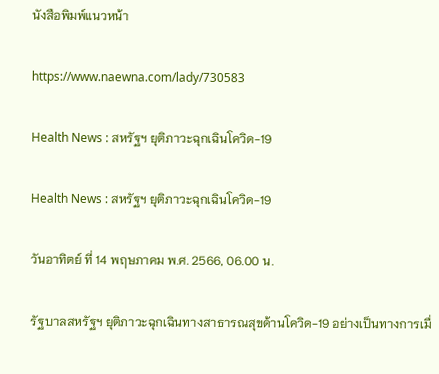นังสือพิมพ์แนวหน้า

https://www.naewna.com/lady/730583

Health News : สหรัฐฯ ยุติภาวะฉุกเฉินโควิด-19

Health News : สหรัฐฯ ยุติภาวะฉุกเฉินโควิด-19

วันอาทิตย์ ที่ 14 พฤษภาคม พ.ศ. 2566, 06.00 น.

รัฐบาลสหรัฐฯ ยุติภาวะฉุกเฉินทางสาธารณสุขด้านโควิด-19 อย่างเป็นทางการเมื่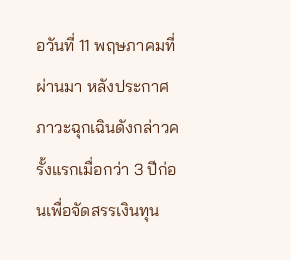อวันที่ 11 พฤษภาคมที่ผ่านมา หลังประกาศภาวะฉุกเฉินดังกล่าวครั้งแรกเมื่อกว่า 3 ปีก่อนเพื่อจัดสรรเงินทุน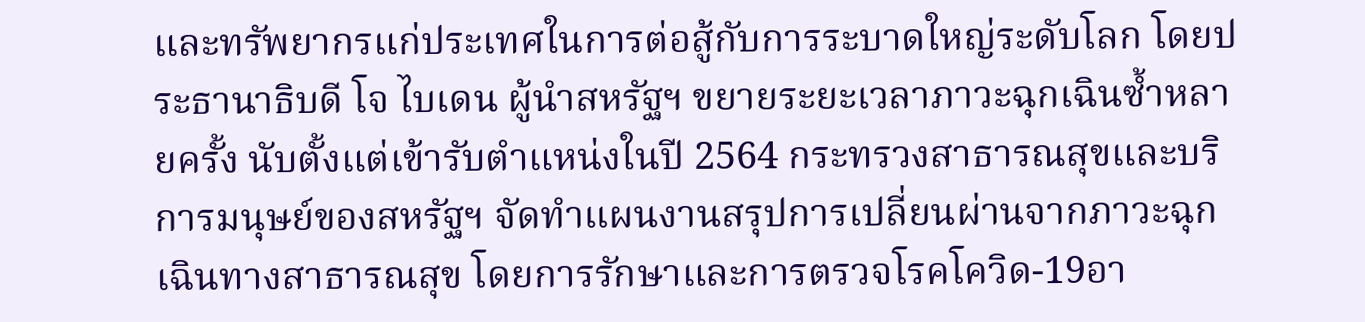และทรัพยากรแก่ประเทศในการต่อสู้กับการระบาดใหญ่ระดับโลก โดยประธานาธิบดี โจ ไบเดน ผู้นำสหรัฐฯ ขยายระยะเวลาภาวะฉุกเฉินซ้ำหลายครั้ง นับตั้งแต่เข้ารับตำแหน่งในปี 2564 กระทรวงสาธารณสุขและบริการมนุษย์ของสหรัฐฯ จัดทำแผนงานสรุปการเปลี่ยนผ่านจากภาวะฉุกเฉินทางสาธารณสุข โดยการรักษาและการตรวจโรคโควิด-19อา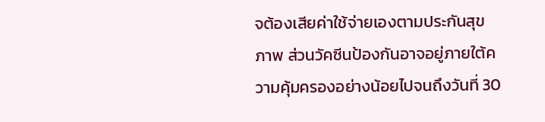จต้องเสียค่าใช้จ่ายเองตามประกันสุขภาพ ส่วนวัคซีนป้องกันอาจอยู่ภายใต้ความคุ้มครองอย่างน้อยไปจนถึงวันที่ 30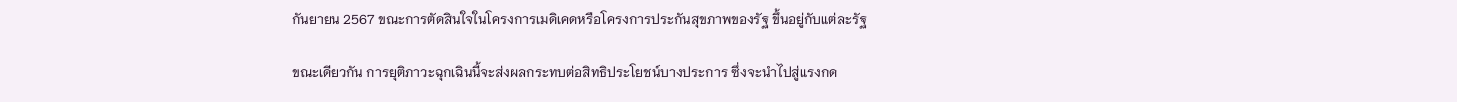กันยายน 2567 ขณะการตัดสินใจในโครงการเมดิเคดหรือโครงการประกันสุขภาพของรัฐ ขึ้นอยู่กับแต่ละรัฐ

ขณะเดียวกัน การยุติภาวะฉุกเฉินนี้จะส่งผลกระทบต่อสิทธิประโยชน์บางประการ ซึ่งจะนำไปสู่แรงกด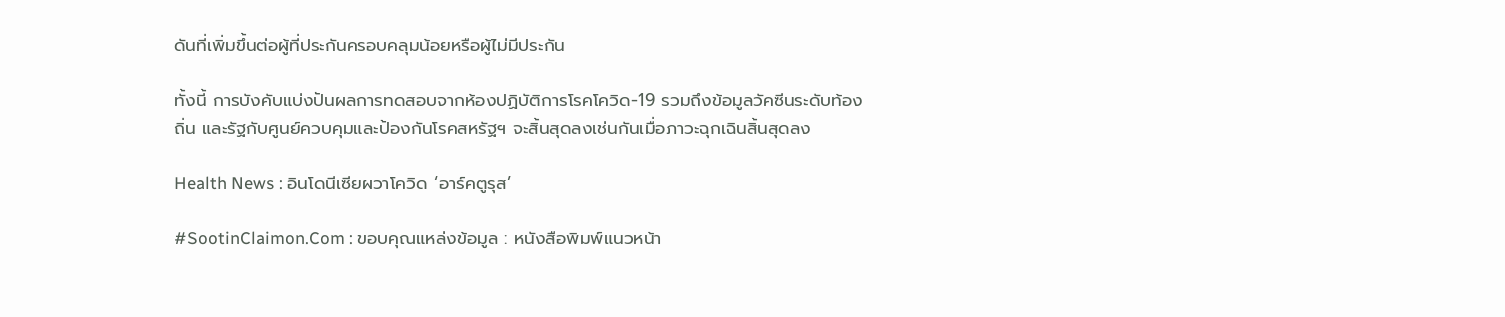ดันที่เพิ่มขึ้นต่อผู้ที่ประกันครอบคลุมน้อยหรือผู้ไม่มีประกัน

ทั้งนี้ การบังคับแบ่งปันผลการทดสอบจากห้องปฏิบัติการโรคโควิด-19 รวมถึงข้อมูลวัคซีนระดับท้องถิ่น และรัฐกับศูนย์ควบคุมและป้องกันโรคสหรัฐฯ จะสิ้นสุดลงเช่นกันเมื่อภาวะฉุกเฉินสิ้นสุดลง

Health News : อินโดนีเซียผวาโควิด ‘อาร์คตูรุส’

#SootinClaimon.Com : ขอบคุณแหล่งข้อมูล : หนังสือพิมพ์แนวหน้า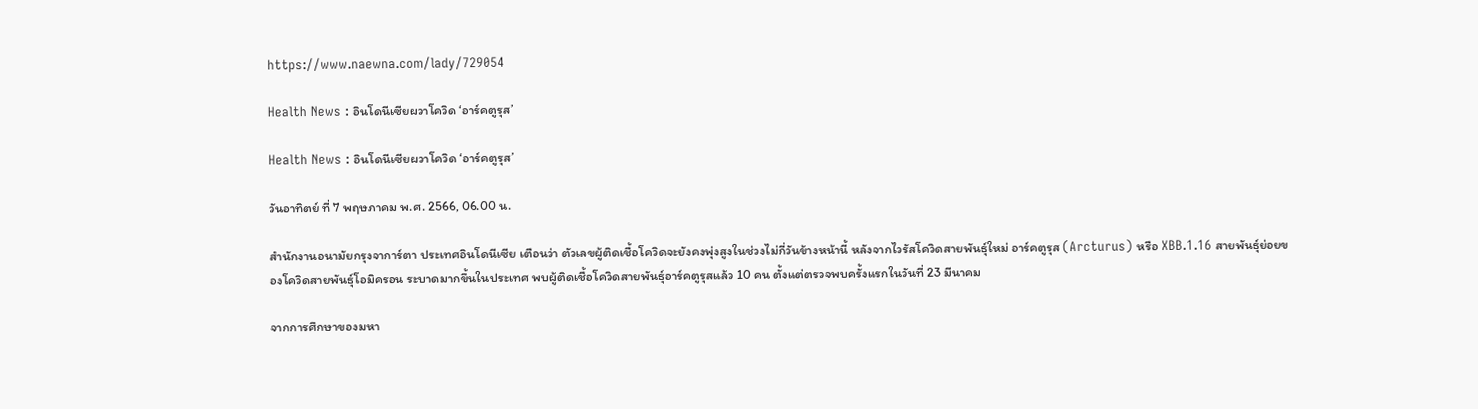https://www.naewna.com/lady/729054

Health News : อินโดนีเซียผวาโควิด ‘อาร์คตูรุส’

Health News : อินโดนีเซียผวาโควิด ‘อาร์คตูรุส’

วันอาทิตย์ ที่ 7 พฤษภาคม พ.ศ. 2566, 06.00 น.

สำนักงานอนามัยกรุงจาการ์ตา ประเทศอินโดนีเซีย เตือนว่า ตัวเลขผู้ติดเชื้อโควิดจะยังคงพุ่งสูงในช่วงไม่กี่วันข้างหน้านี้ หลังจากไวรัสโควิดสายพันธุ์ใหม่ อาร์คตูรุส (Arcturus) หรือ XBB.1.16 สายพันธุ์ย่อยของโควิดสายพันธุ์โอมิครอน ระบาดมากขึ้นในประเทศ พบผู้ติดเชื้อโควิดสายพันธุ์อาร์คตูรุสแล้ว 10 คน ตั้งแต่ตรวจพบครั้งแรกในวันที่ 23 มีนาคม

จากการศึกษาของมหา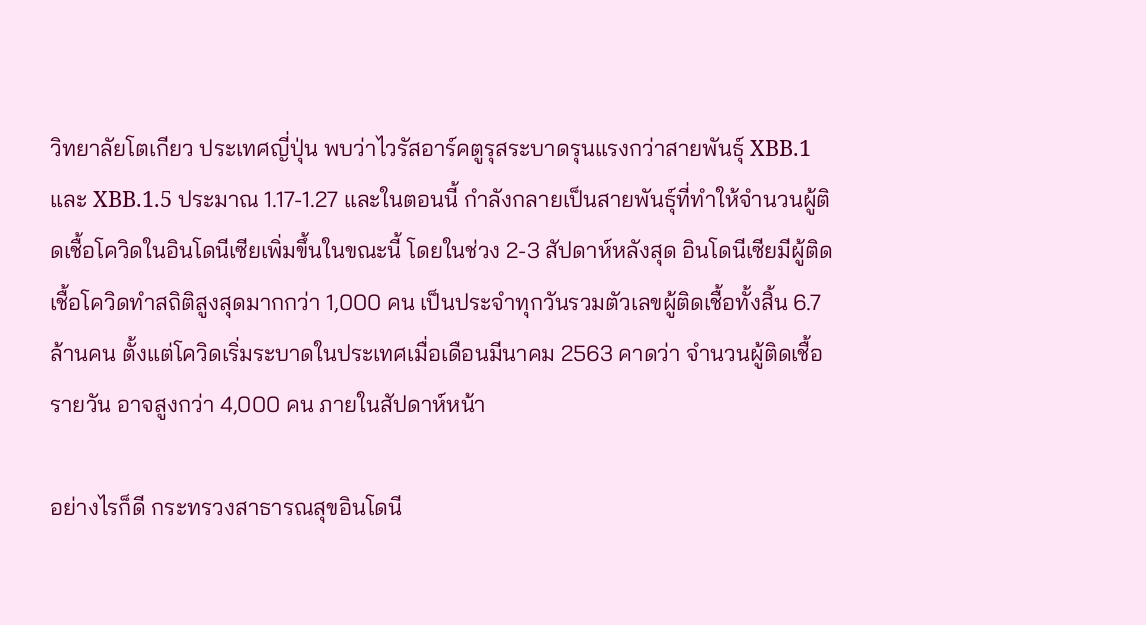วิทยาลัยโตเกียว ประเทศญี่ปุ่น พบว่าไวรัสอาร์คตูรุสระบาดรุนแรงกว่าสายพันธุ์ XBB.1 และ XBB.1.5 ประมาณ 1.17-1.27 และในตอนนี้ กำลังกลายเป็นสายพันธุ์ที่ทำให้จำนวนผู้ติดเชื้อโควิดในอินโดนีเซียเพิ่มขึ้นในขณะนี้ โดยในช่วง 2-3 สัปดาห์หลังสุด อินโดนีเซียมีผู้ติดเชื้อโควิดทำสถิติสูงสุดมากกว่า 1,000 คน เป็นประจำทุกวันรวมตัวเลขผู้ติดเชื้อทั้งสิ้น 6.7 ล้านคน ตั้งแต่โควิดเริ่มระบาดในประเทศเมื่อเดือนมีนาคม 2563 คาดว่า จำนวนผู้ติดเชื้อรายวัน อาจสูงกว่า 4,000 คน ภายในสัปดาห์หน้า

อย่างไรก็ดี กระทรวงสาธารณสุขอินโดนี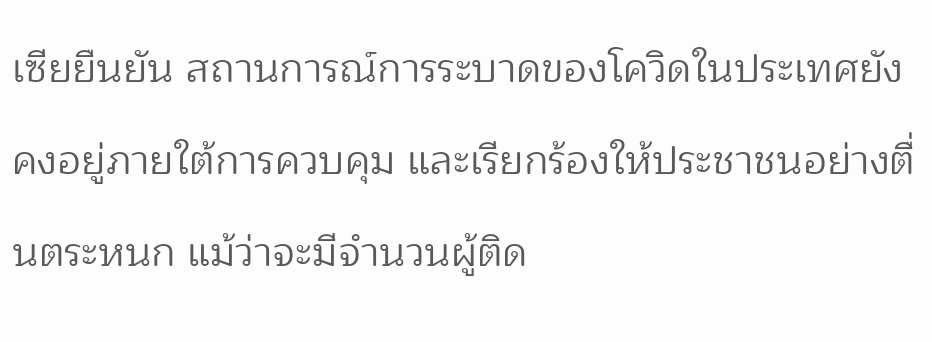เซียยืนยัน สถานการณ์การระบาดของโควิดในประเทศยังคงอยู่ภายใต้การควบคุม และเรียกร้องให้ประชาชนอย่างตื่นตระหนก แม้ว่าจะมีจำนวนผู้ติด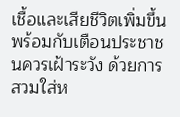เชื้อและเสียชีวิตเพิ่มขึ้น พร้อมกับเตือนประชาชนควรเฝ้าระวัง ด้วยการสวมใส่ห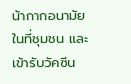น้ากากอนามัยในที่ชุมชน และเข้ารับวัคซีน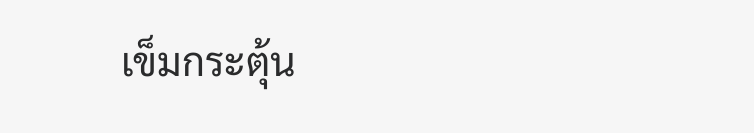เข็มกระตุ้น